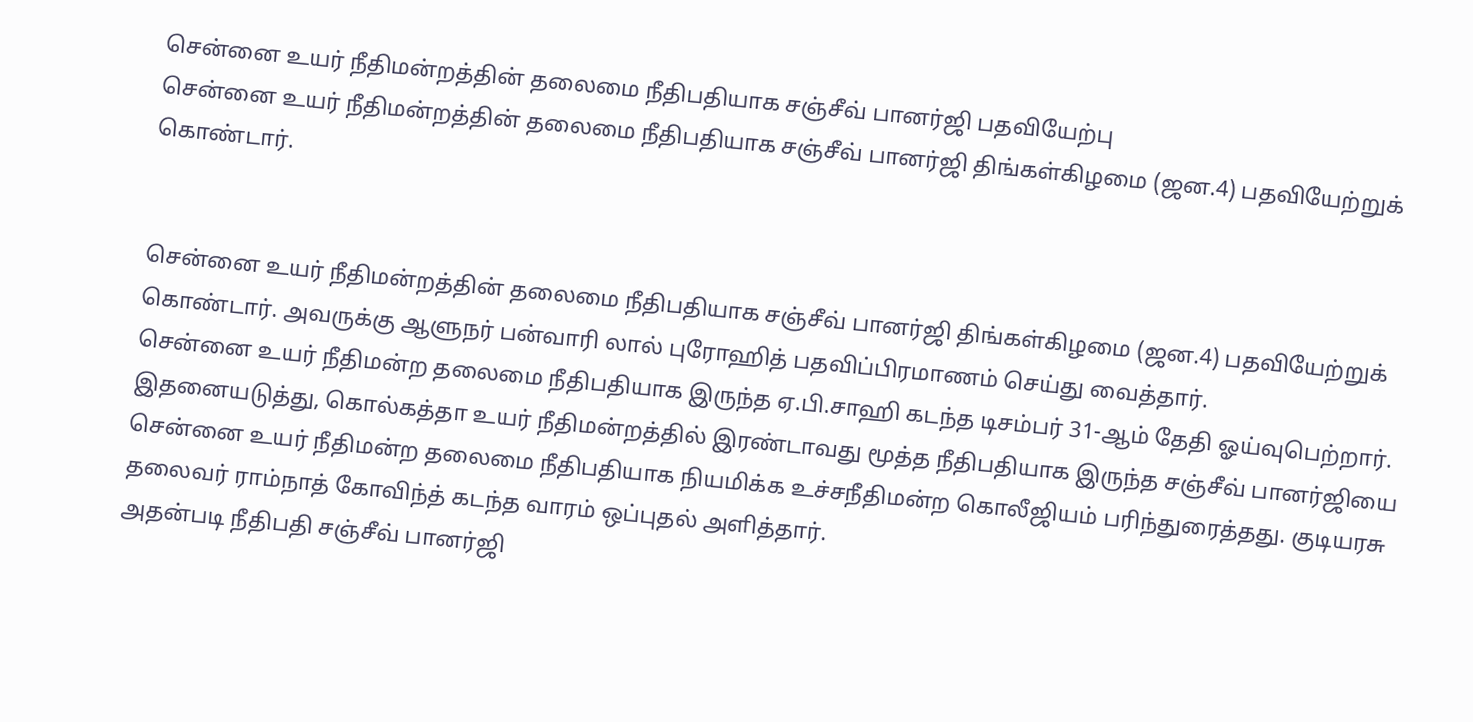சென்னை உயர் நீதிமன்றத்தின் தலைமை நீதிபதியாக சஞ்சீவ் பானர்ஜி பதவியேற்பு
சென்னை உயர் நீதிமன்றத்தின் தலைமை நீதிபதியாக சஞ்சீவ் பானர்ஜி திங்கள்கிழமை (ஜன.4) பதவியேற்றுக் கொண்டார்.


சென்னை உயர் நீதிமன்றத்தின் தலைமை நீதிபதியாக சஞ்சீவ் பானர்ஜி திங்கள்கிழமை (ஜன.4) பதவியேற்றுக் கொண்டார். அவருக்கு ஆளுநர் பன்வாரி லால் புரோஹித் பதவிப்பிரமாணம் செய்து வைத்தார்.
சென்னை உயர் நீதிமன்ற தலைமை நீதிபதியாக இருந்த ஏ.பி.சாஹி கடந்த டிசம்பர் 31-ஆம் தேதி ஓய்வுபெற்றார். இதனையடுத்து, கொல்கத்தா உயர் நீதிமன்றத்தில் இரண்டாவது மூத்த நீதிபதியாக இருந்த சஞ்சீவ் பானர்ஜியை சென்னை உயர் நீதிமன்ற தலைமை நீதிபதியாக நியமிக்க உச்சநீதிமன்ற கொலீஜியம் பரிந்துரைத்தது. குடியரசு தலைவர் ராம்நாத் கோவிந்த் கடந்த வாரம் ஒப்புதல் அளித்தார்.
அதன்படி நீதிபதி சஞ்சீவ் பானர்ஜி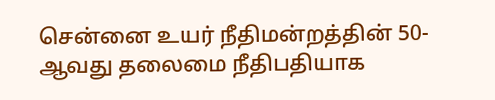சென்னை உயர் நீதிமன்றத்தின் 50-ஆவது தலைமை நீதிபதியாக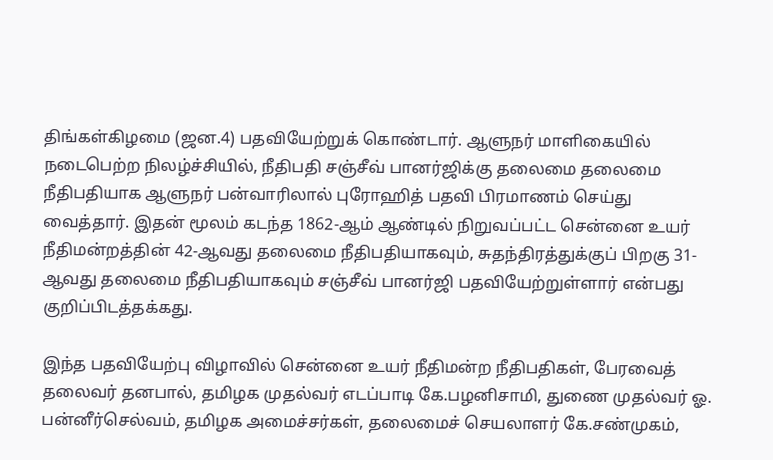திங்கள்கிழமை (ஜன.4) பதவியேற்றுக் கொண்டார். ஆளுநர் மாளிகையில் நடைபெற்ற நிலழ்ச்சியில், நீதிபதி சஞ்சீவ் பானர்ஜிக்கு தலைமை தலைமை நீதிபதியாக ஆளுநர் பன்வாரிலால் புரோஹித் பதவி பிரமாணம் செய்து வைத்தார். இதன் மூலம் கடந்த 1862-ஆம் ஆண்டில் நிறுவப்பட்ட சென்னை உயர் நீதிமன்றத்தின் 42-ஆவது தலைமை நீதிபதியாகவும், சுதந்திரத்துக்குப் பிறகு 31-ஆவது தலைமை நீதிபதியாகவும் சஞ்சீவ் பானர்ஜி பதவியேற்றுள்ளார் என்பது குறிப்பிடத்தக்கது.

இந்த பதவியேற்பு விழாவில் சென்னை உயர் நீதிமன்ற நீதிபதிகள், பேரவைத் தலைவர் தனபால், தமிழக முதல்வர் எடப்பாடி கே.பழனிசாமி, துணை முதல்வர் ஓ. பன்னீர்செல்வம், தமிழக அமைச்சர்கள், தலைமைச் செயலாளர் கே.சண்முகம்,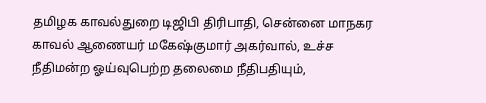தமிழக காவல்துறை டிஜிபி திரிபாதி, சென்னை மாநகர காவல் ஆணையர் மகேஷ்குமார் அகர்வால், உச்ச நீதிமன்ற ஓய்வுபெற்ற தலைமை நீதிபதியும்,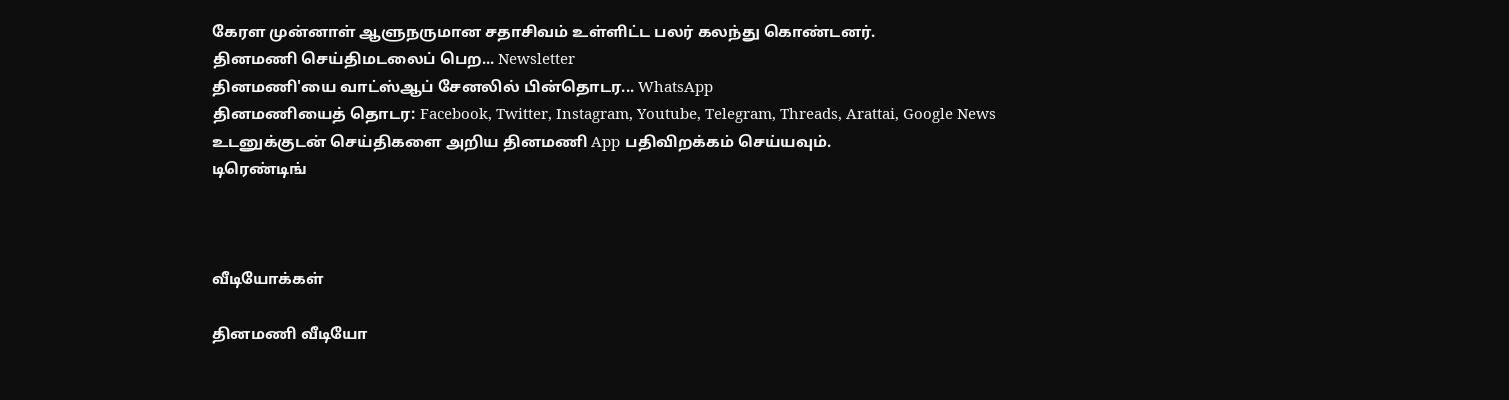கேரள முன்னாள் ஆளுநருமான சதாசிவம் உள்ளிட்ட பலர் கலந்து கொண்டனர்.
தினமணி செய்திமடலைப் பெற... Newsletter
தினமணி'யை வாட்ஸ்ஆப் சேனலில் பின்தொடர... WhatsApp
தினமணியைத் தொடர: Facebook, Twitter, Instagram, Youtube, Telegram, Threads, Arattai, Google News
உடனுக்குடன் செய்திகளை அறிய தினமணி App பதிவிறக்கம் செய்யவும்.
டிரெண்டிங்



வீடியோக்கள்

தினமணி வீடியோ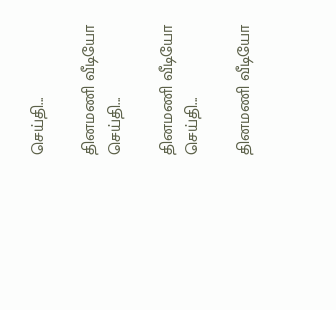செய்தி...

தினமணி வீடியோ செய்தி...

தினமணி வீடியோ செய்தி...

தினமணி வீடியோ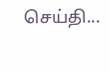செய்தி...